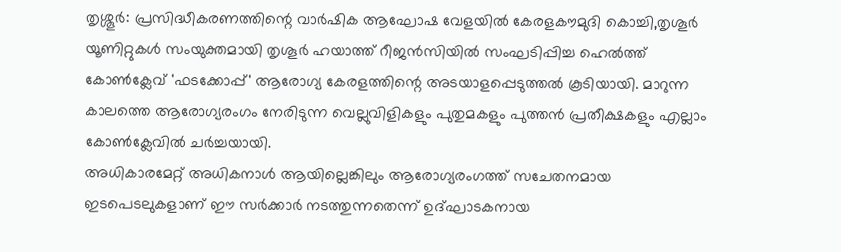തൃശ്ശൂർ: പ്രസിദ്ധീകരണത്തിന്റെ വാർഷിക ആഘോഷ വേളയിൽ കേരളകൗമുദി കൊച്ചി,തൃശൂർ യൂണിറ്റുകൾ സംയുക്തമായി തൃശൂർ ഹയാത്ത് റീജൻസിയിൽ സംഘടിപ്പിച്ച ഹെൽത്ത് കോൺക്ലേവ് 'ഫടക്കോപ്പ്' ആരോഗ്യ കേരളത്തിന്റെ അടയാളപ്പെടുത്തൽ കൂടിയായി. മാറുന്ന കാലത്തെ ആരോഗ്യരംഗം നേരിടുന്ന വെല്ലുവിളികളും പുതുമകളും പുത്തൻ പ്രതീക്ഷകളും എല്ലാം കോൺക്ലേവിൽ ചർച്ചയായി.
അധികാരമേറ്റ് അധികനാൾ ആയില്ലെങ്കിലും ആരോഗ്യരംഗത്ത് സചേതനമായ ഇടപെടലുകളാണ് ഈ സർക്കാർ നടത്തുന്നതെന്ന് ഉദ്ഘാടകനായ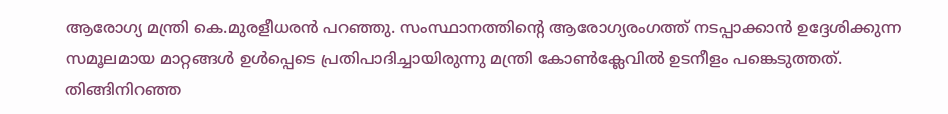ആരോഗ്യ മന്ത്രി കെ.മുരളീധരൻ പറഞ്ഞു. സംസ്ഥാനത്തിന്റെ ആരോഗ്യരംഗത്ത് നടപ്പാക്കാൻ ഉദ്ദേശിക്കുന്ന സമൂലമായ മാറ്റങ്ങൾ ഉൾപ്പെടെ പ്രതിപാദിച്ചായിരുന്നു മന്ത്രി കോൺക്ലേവിൽ ഉടനീളം പങ്കെടുത്തത്. തിങ്ങിനിറഞ്ഞ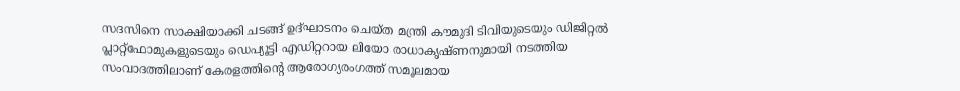സദസിനെ സാക്ഷിയാക്കി ചടങ്ങ് ഉദ്ഘാടനം ചെയ്ത മന്ത്രി കൗമുദി ടിവിയുടെയും ഡിജിറ്റൽ പ്ലാറ്റ്ഫോമുകളുടെയും ഡെപ്യൂട്ടി എഡിറ്ററായ ലിയോ രാധാകൃഷ്ണനുമായി നടത്തിയ സംവാദത്തിലാണ് കേരളത്തിന്റെ ആരോഗ്യരംഗത്ത് സമൂലമായ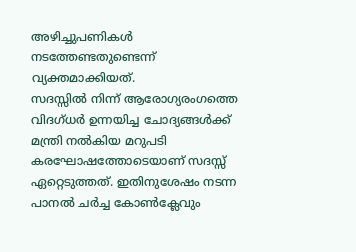അഴിച്ചുപണികൾ നടത്തേണ്ടതുണ്ടെന്ന് വ്യക്തമാക്കിയത്.
സദസ്സിൽ നിന്ന് ആരോഗ്യരംഗത്തെ വിദഗ്ധർ ഉന്നയിച്ച ചോദ്യങ്ങൾക്ക് മന്ത്രി നൽകിയ മറുപടി കരഘോഷത്തോടെയാണ് സദസ്സ് ഏറ്റെടുത്തത്. ഇതിനുശേഷം നടന്ന പാനൽ ചർച്ച കോൺക്ലേവും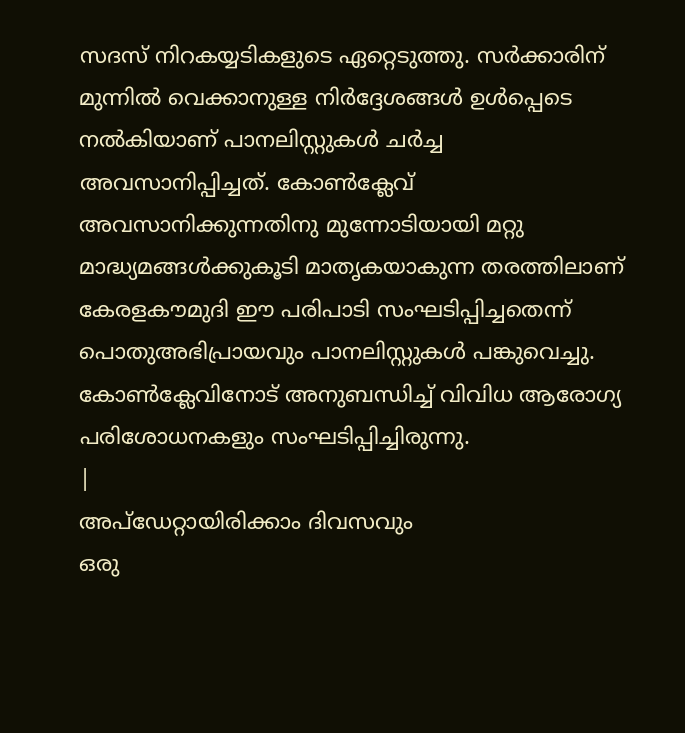സദസ് നിറകയ്യടികളുടെ ഏറ്റെടുത്തു. സർക്കാരിന് മുന്നിൽ വെക്കാനുള്ള നിർദ്ദേശങ്ങൾ ഉൾപ്പെടെ നൽകിയാണ് പാനലിസ്റ്റുകൾ ചർച്ച അവസാനിപ്പിച്ചത്. കോൺക്ലേവ് അവസാനിക്കുന്നതിനു മുന്നോടിയായി മറ്റു മാദ്ധ്യമങ്ങൾക്കുകൂടി മാതൃകയാകുന്ന തരത്തിലാണ് കേരളകൗമുദി ഈ പരിപാടി സംഘടിപ്പിച്ചതെന്ന് പൊതുഅഭിപ്രായവും പാനലിസ്റ്റുകൾ പങ്കുവെച്ചു. കോൺക്ലേവിനോട് അനുബന്ധിച്ച് വിവിധ ആരോഗ്യ പരിശോധനകളും സംഘടിപ്പിച്ചിരുന്നു.
|
അപ്ഡേറ്റായിരിക്കാം ദിവസവും
ഒരു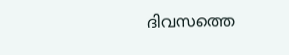ദിവസത്തെ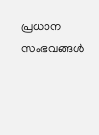പ്രധാന സംഭവങ്ങൾ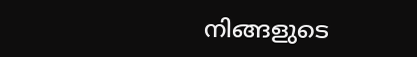നിങ്ങളുടെ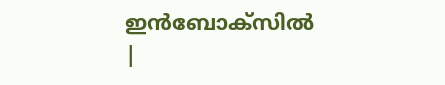ഇൻബോക്സിൽ |